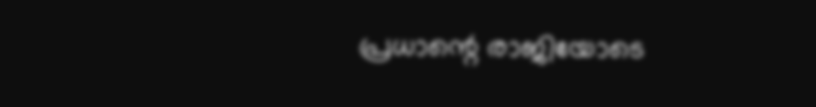പ്രധാന്റെ രാജിയോടെ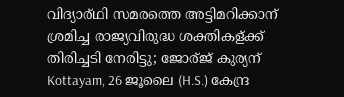വിദ്യാര്ഥി സമരത്തെ അട്ടിമറിക്കാന് ശ്രമിച്ച രാജ്യവിരുദ്ധ ശക്തികള്ക്ക് തിരിച്ചടി നേരിട്ടു; ജോര്ജ് കുര്യന്
Kottayam, 26 ജൂലൈ (H.S.) കേന്ദ്ര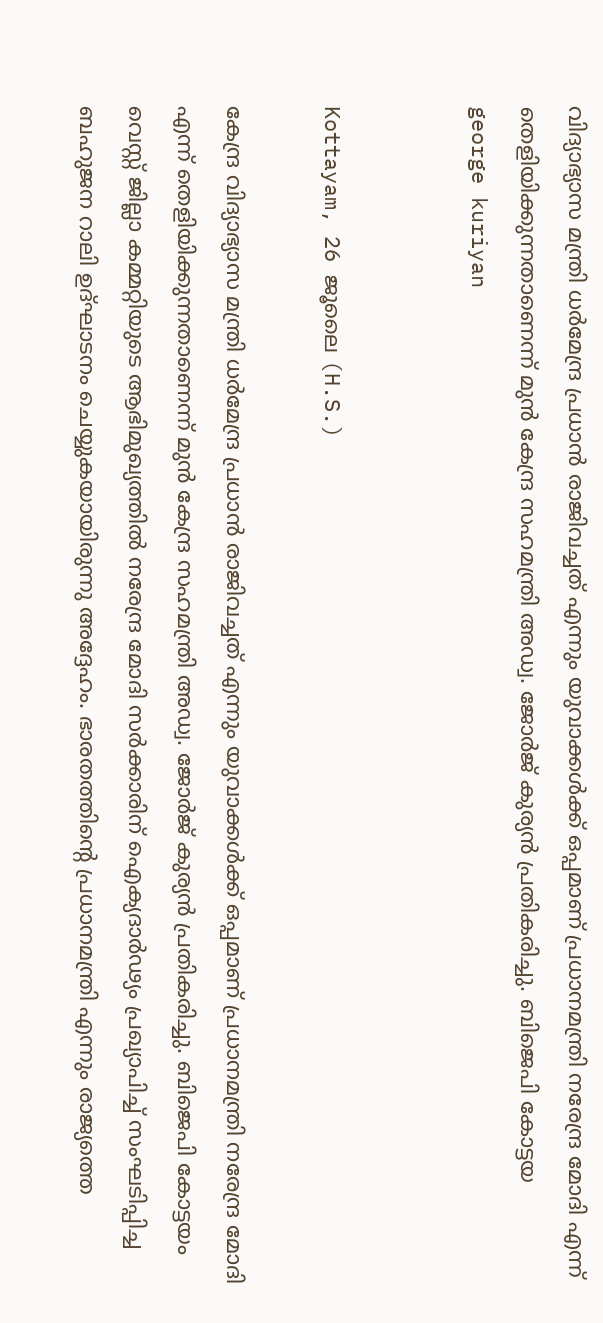വിദ്യാഭ്യാസ മന്ത്രി ധര്‍മേന്ദ്ര പ്രധാന്‍ രാജിവച്ചത് എന്നും യുവാക്കള്‍ക്ക് ഒപ്പമാണ് പ്രധാനമന്ത്രി നരേന്ദ്ര മോദി എന്ന് തെളിയിക്കുന്നതാണെന്ന് മുന്‍ കേന്ദ്ര സഹമന്ത്രി അഡ്വ. ജോര്‍ജ് കുര്യന്‍ പ്രതികരിച്ചു. ബിജെപി കോട്ടയ
george kuriyan


Kottayam, 26 ജൂലൈ (H.S.)

കേന്ദ്ര വിദ്യാഭ്യാസ മന്ത്രി ധര്‍മേന്ദ്ര പ്രധാന്‍ രാജിവച്ചത് എന്നും യുവാക്കള്‍ക്ക് ഒപ്പമാണ് പ്രധാനമന്ത്രി നരേന്ദ്ര മോദി എന്ന് തെളിയിക്കുന്നതാണെന്ന് മുന്‍ കേന്ദ്ര സഹമന്ത്രി അഡ്വ. ജോര്‍ജ് കുര്യന്‍ പ്രതികരിച്ചു. ബിജെപി കോട്ടയം വെസ്റ്റ് ജില്ലാ കമ്മറ്റിയുടെ ആഭിമുഖ്യത്തില്‍ നരേന്ദ്ര മോദി സര്‍ക്കാരിന് ഐക്യദാര്‍ഢ്യം പ്രഖ്യാപിച്ച് സംഘടിപ്പിച്ച ബഹുജന റാലി ഉദ്ഘാടനം ചെയ്യുകയായിരുന്നു അദ്ദേഹം. ഭാരതത്തിന്റെ പ്രധാനമന്ത്രി എന്നും രാജ്യത്തെ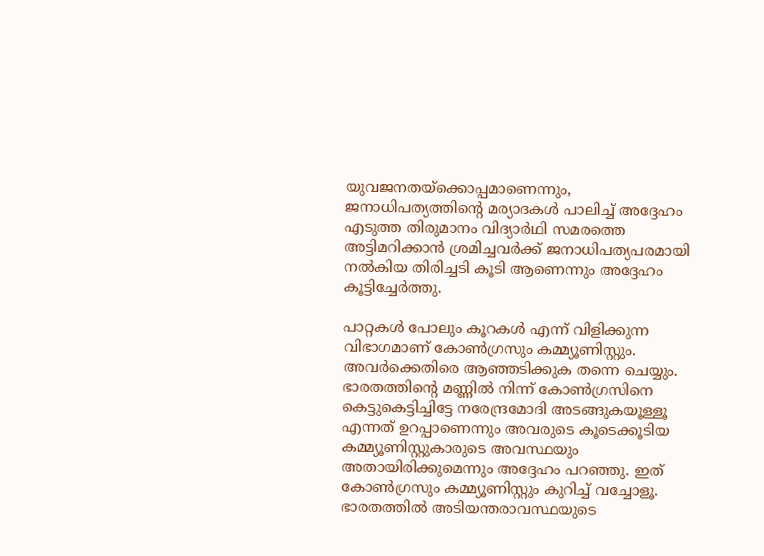യുവജനതയ്ക്കൊപ്പമാണെന്നും, ജനാധിപത്യത്തിന്റെ മര്യാദകള്‍ പാലിച്ച് അദ്ദേഹം എടുത്ത തിരുമാനം വിദ്യാര്‍ഥി സമരത്തെ അട്ടിമറിക്കാന്‍ ശ്രമിച്ചവര്‍ക്ക് ജനാധിപത്യപരമായി നല്‍കിയ തിരിച്ചടി കൂടി ആണെന്നും അദ്ദേഹം കൂട്ടിച്ചേര്‍ത്തു.

പാറ്റകള്‍ പോലും കൂറകള്‍ എന്ന് വിളിക്കുന്ന വിഭാഗമാണ് കോണ്‍ഗ്രസും കമ്മ്യൂണിസ്റ്റും. അവര്‍ക്കെതിരെ ആഞ്ഞടിക്കുക തന്നെ ചെയ്യും. ഭാരതത്തിന്റെ മണ്ണില്‍ നിന്ന് കോണ്‍ഗ്രസിനെ കെട്ടുകെട്ടിച്ചിട്ടേ നരേന്ദ്രമോദി അടങ്ങുകയൂള്ളൂ എന്നത് ഉറപ്പാണെന്നും അവരുടെ കൂടെക്കൂടിയ കമ്മ്യൂണിസ്റ്റുകാരുടെ അവസ്ഥയും അതായിരിക്കുമെന്നും അദ്ദേഹം പറഞ്ഞു. ഇത് കോണ്‍ഗ്രസും കമ്മ്യൂണിസ്റ്റും കുറിച്ച് വച്ചോളൂ. ഭാരതത്തില്‍ അടിയന്തരാവസ്ഥയുടെ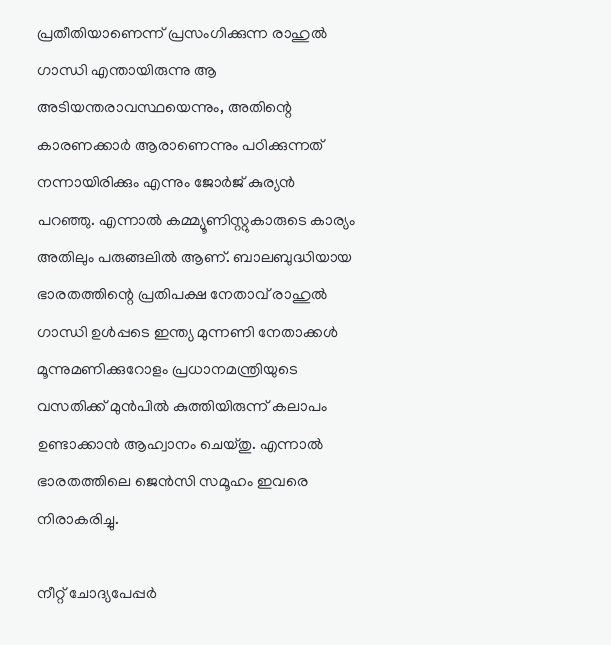പ്രതീതിയാണെന്ന് പ്രസംഗിക്കുന്ന രാഹുല്‍ ഗാന്ധി എന്തായിരുന്നു ആ അടിയന്തരാവസ്ഥയെന്നും, അതിന്റെ കാരണക്കാര്‍ ആരാണെന്നും പഠിക്കുന്നത് നന്നായിരിക്കും എന്നും ജോര്‍ജ് കുര്യന്‍ പറഞ്ഞു. എന്നാല്‍ കമ്മ്യൂണിസ്റ്റുകാരുടെ കാര്യം അതിലും പരുങ്ങലില്‍ ആണ്. ബാലബുദ്ധിയായ ഭാരതത്തിന്റെ പ്രതിപക്ഷ നേതാവ് രാഹുല്‍ ഗാന്ധി ഉള്‍പ്പടെ ഇന്ത്യ മുന്നണി നേതാക്കള്‍ മൂന്നുമണിക്കുറോളം പ്രധാനമന്ത്രിയുടെ വസതിക്ക് മുന്‍പില്‍ കുത്തിയിരുന്ന് കലാപം ഉണ്ടാക്കാന്‍ ആഹ്വാനം ചെയ്തു. എന്നാല്‍ ഭാരതത്തിലെ ജെന്‍സി സമൂഹം ഇവരെ നിരാകരിച്ചു.

നീറ്റ് ചോദ്യപേപ്പര്‍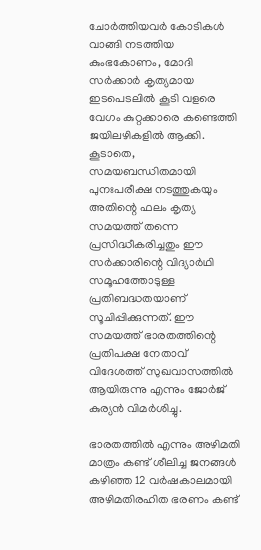ചോര്‍ത്തിയവര്‍ കോടികള്‍ വാങ്ങി നടത്തിയ കുംഭകോണം, മോദി സര്‍ക്കാര്‍ കൃത്യമായ ഇടപെടലില്‍ കൂടി വളരെ വേഗം കുറ്റക്കാരെ കണ്ടെത്തി ജയിലഴികളില്‍ ആക്കി. കൂടാതെ, സമയബന്ധിതമായി പുനഃപരീക്ഷ നടത്തുകയും അതിന്റെ ഫലം കൃത്യ സമയത്ത് തന്നെ പ്രസിദ്ധീകരിച്ചതും ഈ സര്‍ക്കാരിന്റെ വിദ്യാര്‍ഥി സമൂഹത്തോടുള്ള പ്രതിബദ്ധതയാണ് സൂചിപ്പിക്കുന്നത്. ഈ സമയത്ത് ഭാരതത്തിന്റെ പ്രതിപക്ഷ നേതാവ് വിദേശത്ത് സുഖവാസത്തില്‍ ആയിരുന്നു എന്നും ജോര്‍ജ് കുര്യന്‍ വിമര്‍ശിച്ചു.

ഭാരതത്തില്‍ എന്നും അഴിമതി മാത്രം കണ്ട് ശീലിച്ച ജനങ്ങള്‍ കഴിഞ്ഞ 12 വര്‍ഷകാലമായി അഴിമതിരഹിത ഭരണം കണ്ട്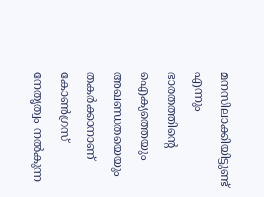മനസിലാക്കിയിട്ടുണ്ട് എന്നും ഭാരതത്തിന്റെ ഐക്യത്തെയും അഖണ്ഡതയെയും തകര്‍ക്കാനാണ് കോണ്‍ഗ്രസ് നേതൃത്വം നല്‍കുന്ന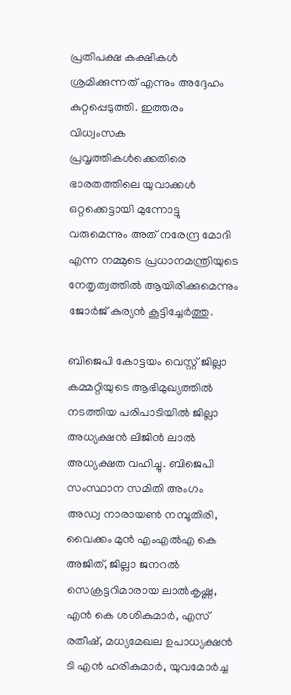പ്രതിപക്ഷ കക്ഷികള്‍ ശ്രമിക്കുന്നത് എന്നും അദ്ദേഹം കുറ്റപ്പെടുത്തി. ഇത്തരം വിധ്വംസക പ്രവൃത്തികള്‍ക്കെതിരെ ഭാരതത്തിലെ യുവാക്കള്‍ ഒറ്റക്കെട്ടായി മുന്നോട്ടു വരുമെന്നും അത് നരേന്ദ്ര മോദി എന്ന നമ്മുടെ പ്രധാനമന്ത്രിയുടെ നേതൃത്വത്തില്‍ ആയിരിക്കുമെന്നും ജോര്‍ജ് കുര്യന്‍ കൂട്ടിച്ചേര്‍ത്തു.

ബിജെപി കോട്ടയം വെസ്റ്റ് ജില്ലാ കമ്മറ്റിയുടെ ആഭിമുഖ്യത്തില്‍ നടത്തിയ പരിപാടിയില്‍ ജില്ലാ അധ്യക്ഷന്‍ ലിജിന്‍ ലാല്‍ അധ്യക്ഷത വഹിച്ചു. ബിജെപി സംസ്ഥാന സമിതി അംഗം അഡ്വ നാരായണ്‍ നമ്പൂതിരി, വൈക്കം മുന്‍ എംഎല്‍എ കെ അജിത്, ജില്ലാ ജനറല്‍ സെക്രട്ടറിമാരായ ലാല്‍കൃഷ്ണ, എന്‍ കെ ശശികുമാര്‍, എസ് രതീഷ്, മധ്യമേഖല ഉപാധ്യക്ഷന്‍ ടി എന്‍ ഹരികുമാര്‍, യുവമോര്‍ച്ച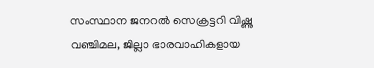സംസ്ഥാന ജനറല്‍ സെക്രട്ടറി വിഷ്ണു വഞ്ചിമല, ജില്ലാ ഭാരവാഹികളായ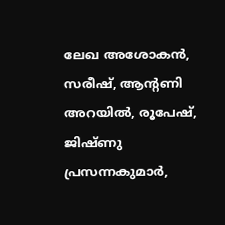ലേഖ അശോകന്‍, സരീഷ്, ആന്റണി അറയില്‍, രൂപേഷ്, ജിഷ്ണു പ്രസന്നകുമാര്‍,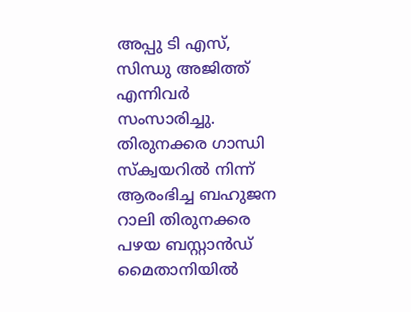അപ്പു ടി എസ്, സിന്ധു അജിത്ത് എന്നിവര്‍ സംസാരിച്ചു. തിരുനക്കര ഗാന്ധി സ്‌ക്വയറില്‍ നിന്ന് ആരംഭിച്ച ബഹുജന റാലി തിരുനക്കര പഴയ ബസ്റ്റാന്‍ഡ് മൈതാനിയില്‍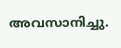അവസാനിച്ചു.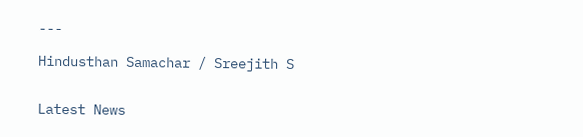---

Hindusthan Samachar / Sreejith S


Latest News